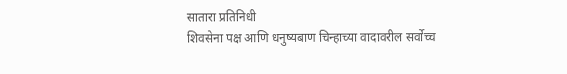सातारा प्रतिनिधी
शिवसेना पक्ष आणि धनुष्यबाण चिन्हाच्या वादावरील सर्वोच्च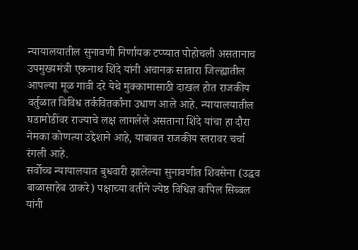न्यायालयातील सुनावणी निर्णायक टप्प्यात पोहोचली असतानाच उपमुख्यमंत्री एकनाथ शिंदे यांनी अचानक सातारा जिल्ह्यातील आपल्या मूळ गावी दरे येथे मुक्कामासाठी दाखल होत राजकीय वर्तुळात विविध तर्कवितर्कांना उधाण आले आहे. न्यायालयातील घडामोडींवर राज्याचे लक्ष लागलेले असताना शिंदे यांचा हा दौरा नेमका कोणत्या उद्देशाने आहे, याबाबत राजकीय स्तरावर चर्चा रंगली आहे.
सर्वोच्च न्यायालयात बुधवारी झालेल्या सुनावणीत शिवसेना (उद्धव बाळासाहेब ठाकरे) पक्षाच्या वतीने ज्येष्ठ विधिज्ञ कपिल सिब्बल यांनी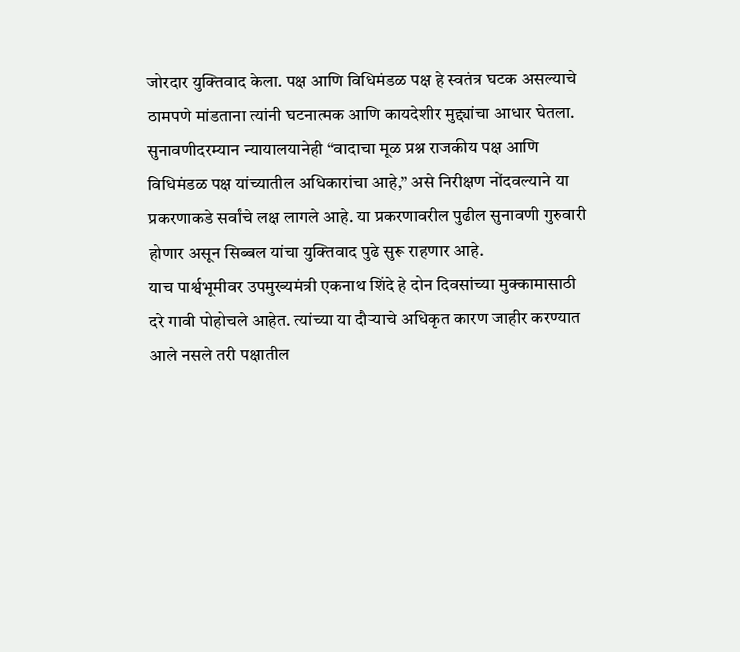जोरदार युक्तिवाद केला. पक्ष आणि विधिमंडळ पक्ष हे स्वतंत्र घटक असल्याचे ठामपणे मांडताना त्यांनी घटनात्मक आणि कायदेशीर मुद्द्यांचा आधार घेतला. सुनावणीदरम्यान न्यायालयानेही “वादाचा मूळ प्रश्न राजकीय पक्ष आणि विधिमंडळ पक्ष यांच्यातील अधिकारांचा आहे,” असे निरीक्षण नोंदवल्याने या प्रकरणाकडे सर्वांचे लक्ष लागले आहे. या प्रकरणावरील पुढील सुनावणी गुरुवारी होणार असून सिब्बल यांचा युक्तिवाद पुढे सुरू राहणार आहे.
याच पार्श्वभूमीवर उपमुख्यमंत्री एकनाथ शिंदे हे दोन दिवसांच्या मुक्कामासाठी दरे गावी पोहोचले आहेत. त्यांच्या या दौऱ्याचे अधिकृत कारण जाहीर करण्यात आले नसले तरी पक्षातील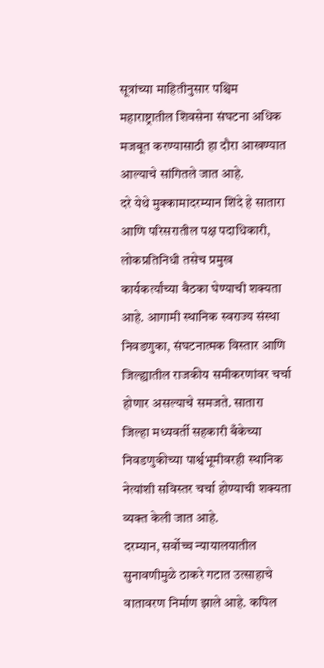सूत्रांच्या माहितीनुसार पश्चिम महाराष्ट्रातील शिवसेना संघटना अधिक मजबूत करण्यासाठी हा दौरा आखण्यात आल्याचे सांगितले जात आहे.
दरे येथे मुक्कामादरम्यान शिंदे हे सातारा आणि परिसरातील पक्ष पदाधिकारी, लोकप्रतिनिधी तसेच प्रमुख कार्यकर्त्यांच्या बैठका घेण्याची शक्यता आहे. आगामी स्थानिक स्वराज्य संस्था निवडणुका, संघटनात्मक विस्तार आणि जिल्ह्यातील राजकीय समीकरणांवर चर्चा होणार असल्याचे समजते. सातारा जिल्हा मध्यवर्ती सहकारी बँकेच्या निवडणुकीच्या पार्श्वभूमीवरही स्थानिक नेत्यांशी सविस्तर चर्चा होण्याची शक्यता व्यक्त केली जात आहे.
दरम्यान, सर्वोच्च न्यायालयातील सुनावणीमुळे ठाकरे गटात उत्साहाचे वातावरण निर्माण झाले आहे. कपिल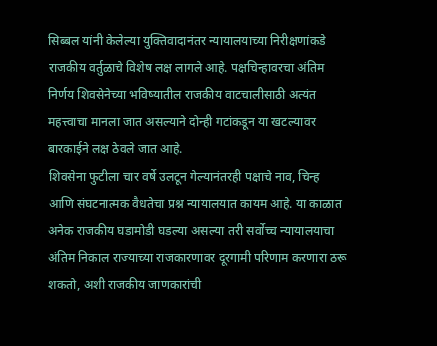सिब्बल यांनी केलेल्या युक्तिवादानंतर न्यायालयाच्या निरीक्षणांकडे राजकीय वर्तुळाचे विशेष लक्ष लागले आहे. पक्षचिन्हावरचा अंतिम निर्णय शिवसेनेच्या भविष्यातील राजकीय वाटचालीसाठी अत्यंत महत्त्वाचा मानला जात असल्याने दोन्ही गटांकडून या खटल्यावर बारकाईने लक्ष ठेवले जात आहे.
शिवसेना फुटीला चार वर्षे उलटून गेल्यानंतरही पक्षाचे नाव, चिन्ह आणि संघटनात्मक वैधतेचा प्रश्न न्यायालयात कायम आहे. या काळात अनेक राजकीय घडामोडी घडल्या असल्या तरी सर्वोच्च न्यायालयाचा अंतिम निकाल राज्याच्या राजकारणावर दूरगामी परिणाम करणारा ठरू शकतो, अशी राजकीय जाणकारांची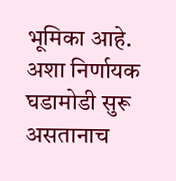भूमिका आहे.
अशा निर्णायक घडामोडी सुरू असतानाच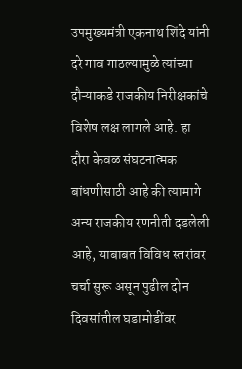उपमुख्यमंत्री एकनाथ शिंदे यांनी दरे गाव गाठल्यामुळे त्यांच्या दौऱ्याकडे राजकीय निरीक्षकांचे विशेष लक्ष लागले आहे. हा दौरा केवळ संघटनात्मक बांधणीसाठी आहे की त्यामागे अन्य राजकीय रणनीती दडलेली आहे, याबाबत विविध स्तरांवर चर्चा सुरू असून पुढील दोन दिवसांतील घडामोडींवर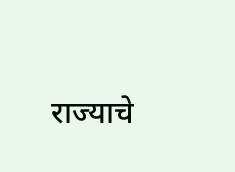राज्याचे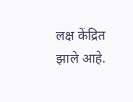लक्ष केंद्रित झाले आहे.